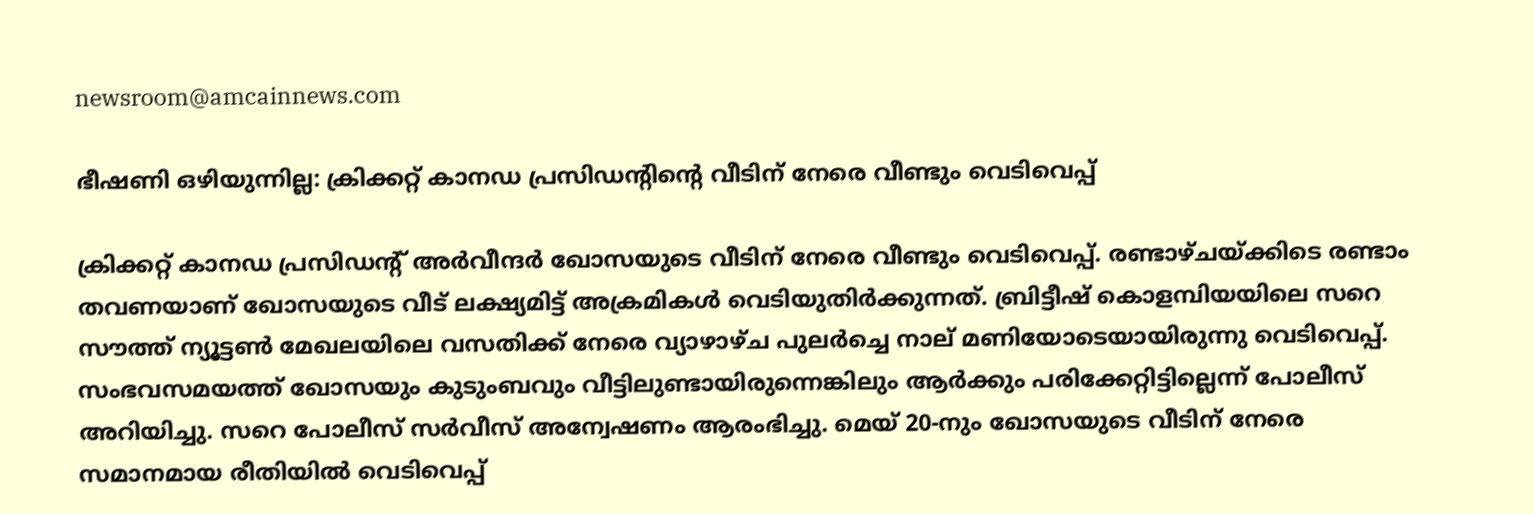newsroom@amcainnews.com

ഭീഷണി ഒഴിയുന്നില്ല: ക്രിക്കറ്റ് കാനഡ പ്രസിഡൻ്റിന്‍റെ വീടിന് നേരെ വീണ്ടും വെടിവെപ്പ്

ക്രിക്കറ്റ് കാനഡ പ്രസിഡന്റ് അർവീന്ദർ ഖോസയുടെ വീടിന് നേരെ വീണ്ടും വെടിവെപ്പ്. രണ്ടാഴ്ചയ്ക്കിടെ രണ്ടാം തവണയാണ് ഖോസയുടെ വീട് ലക്ഷ്യമിട്ട് അക്രമികൾ വെടിയുതിർക്കുന്നത്. ബ്രിട്ടീഷ് കൊളമ്പിയയിലെ സറെ സൗത്ത് ന്യൂട്ടൺ മേഖലയിലെ വസതിക്ക് നേരെ വ്യാഴാഴ്ച പുലർച്ചെ നാല് മണിയോടെയായിരുന്നു വെടിവെപ്പ്. സംഭവസമയത്ത് ഖോസയും കുടുംബവും വീട്ടിലുണ്ടായിരുന്നെങ്കിലും ആർക്കും പരിക്കേറ്റിട്ടില്ലെന്ന് പോലീസ് അറിയിച്ചു. സറെ പോലീസ് സർവീസ് അന്വേഷണം ആരംഭിച്ചു. മെയ് 20-നും ഖോസയുടെ വീടിന് നേരെ സമാനമായ രീതിയിൽ വെടിവെപ്പ്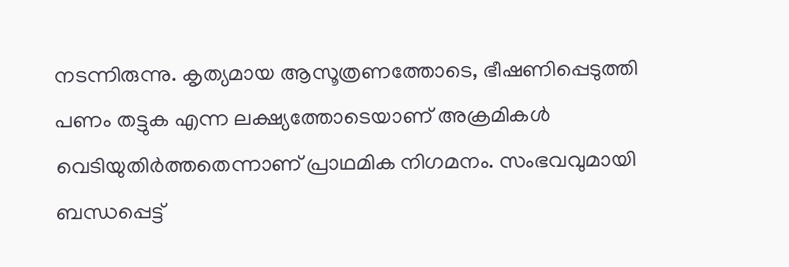നടന്നിരുന്നു. കൃത്യമായ ആസൂത്രണത്തോടെ, ഭീഷണിപ്പെടുത്തി പണം തട്ടുക എന്ന ലക്ഷ്യത്തോടെയാണ് അക്രമികൾ വെടിയുതിർത്തതെന്നാണ് പ്രാഥമിക നിഗമനം. സംഭവവുമായി ബന്ധപ്പെട്ട്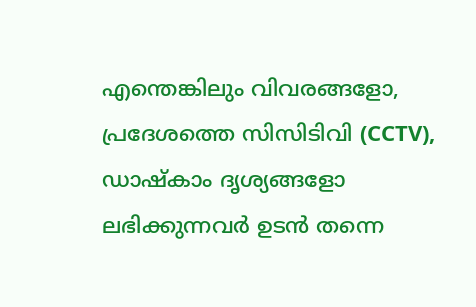എന്തെങ്കിലും വിവരങ്ങളോ, പ്രദേശത്തെ സിസിടിവി (CCTV), ഡാഷ്‌കാം ദൃശ്യങ്ങളോ ലഭിക്കുന്നവർ ഉടൻ തന്നെ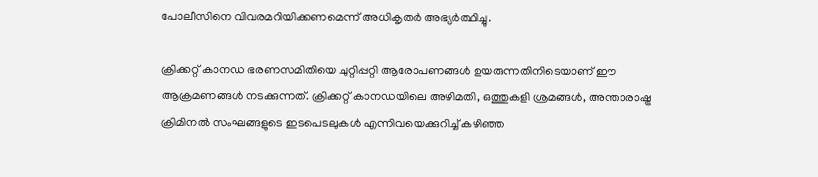പോലീസിനെ വിവരമറിയിക്കണമെന്ന് അധികൃതർ അഭ്യർത്ഥിച്ചു.

ക്രിക്കറ്റ് കാനഡ ഭരണസമിതിയെ ചുറ്റിപ്പറ്റി ആരോപണങ്ങൾ ഉയരുന്നതിനിടെയാണ് ഈ ആക്രമണങ്ങൾ നടക്കുന്നത്. ക്രിക്കറ്റ് കാനഡയിലെ അഴിമതി, ഒത്തുകളി ശ്രമങ്ങൾ, അന്താരാഷ്ട്ര ക്രിമിനൽ സംഘങ്ങളുടെ ഇടപെടലുകൾ എന്നിവയെക്കുറിച്ച് കഴിഞ്ഞ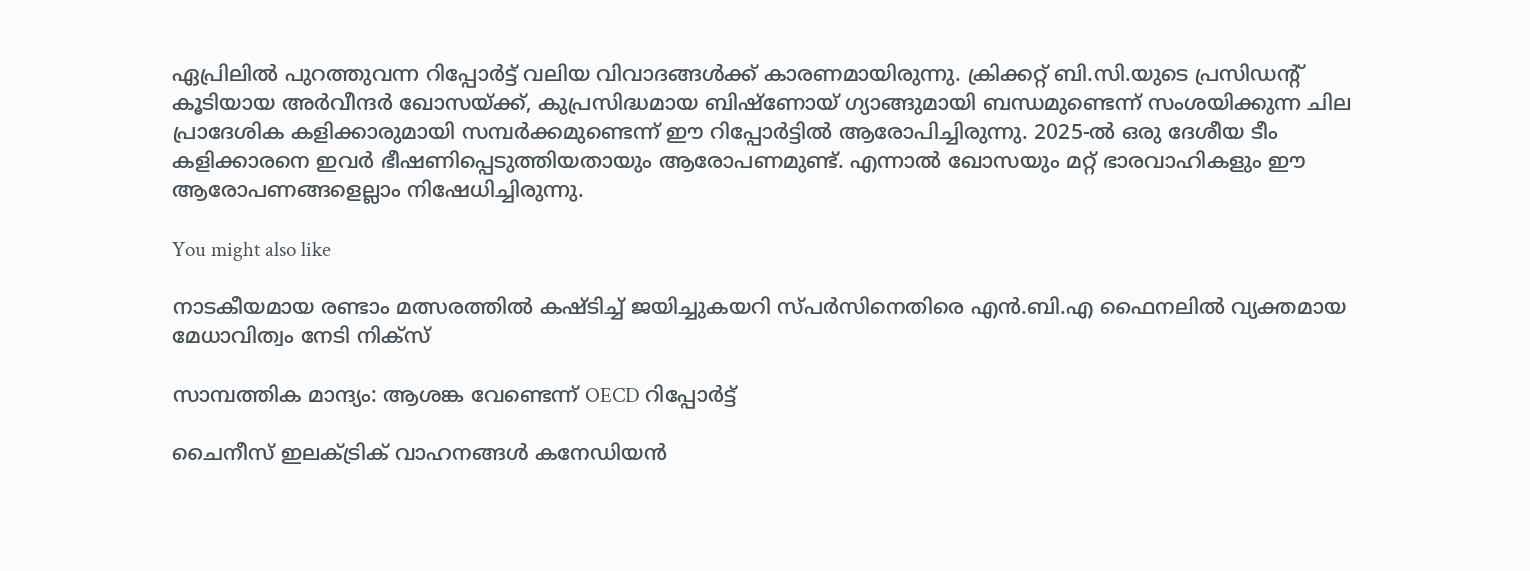ഏപ്രിലിൽ പുറത്തുവന്ന റിപ്പോർട്ട് വലിയ വിവാദങ്ങൾക്ക് കാരണമായിരുന്നു. ക്രിക്കറ്റ് ബി.സി.യുടെ പ്രസിഡൻ്റ് കൂടിയായ അർവീന്ദർ ഖോസയ്ക്ക്, കുപ്രസിദ്ധമായ ബിഷ്‌ണോയ് ഗ്യാങ്ങുമായി ബന്ധമുണ്ടെന്ന് സംശയിക്കുന്ന ചില പ്രാദേശിക കളിക്കാരുമായി സമ്പർക്കമുണ്ടെന്ന് ഈ റിപ്പോർട്ടിൽ ആരോപിച്ചിരുന്നു. 2025-ൽ ഒരു ദേശീയ ടീം കളിക്കാരനെ ഇവർ ഭീഷണിപ്പെടുത്തിയതായും ആരോപണമുണ്ട്. എന്നാൽ ഖോസയും മറ്റ് ഭാരവാഹികളും ഈ ആരോപണങ്ങളെല്ലാം നിഷേധിച്ചിരുന്നു.

You might also like

നാടകീയമായ രണ്ടാം മത്സരത്തിൽ കഷ്ടിച്ച് ജയിച്ചുകയറി സ്പർസിനെതിരെ എൻ.ബി.എ ഫൈനലിൽ വ്യക്തമായ മേധാവിത്വം നേടി നിക്സ്

സാമ്പത്തിക മാന്ദ്യം: ആശങ്ക വേണ്ടെന്ന് OECD റിപ്പോർട്ട്

ചൈനീസ് ഇലക്ട്രിക് വാഹനങ്ങൾ കനേഡിയൻ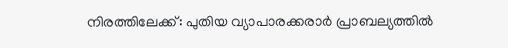നിരത്തിലേക്ക്: പുതിയ വ്യാപാരക്കരാർ പ്രാബല്യത്തിൽ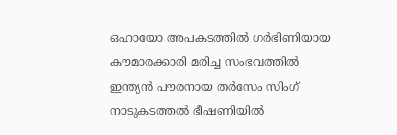ഒഹായോ അപകടത്തിൽ ഗർഭിണിയായ കൗമാരക്കാരി മരിച്ച സംഭവത്തിൽ ഇന്ത്യൻ പൗരനായ തർസേം സിംഗ് നാടുകടത്തൽ ഭീഷണിയിൽ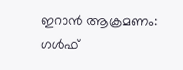ഇറാൻ ആക്രമണം: ഗൾഫ്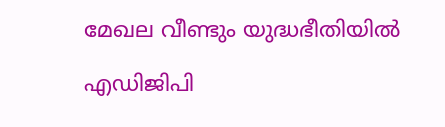മേഖല വീണ്ടും യുദ്ധഭീതിയിൽ

എഡിജിപി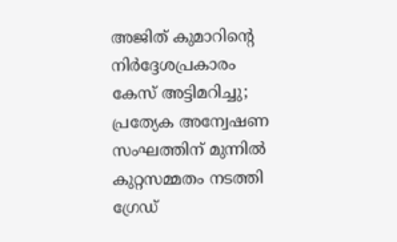അജിത് കുമാറിന്റെ നിർദ്ദേശപ്രകാരം കേസ് അട്ടിമറിച്ചു; പ്രത്യേക അന്വേഷണ സംഘത്തിന് മുന്നിൽ കുറ്റസമ്മതം നടത്തി ഗ്രേഡ്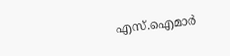എസ്.ഐമാർ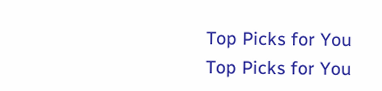Top Picks for You
Top Picks for You